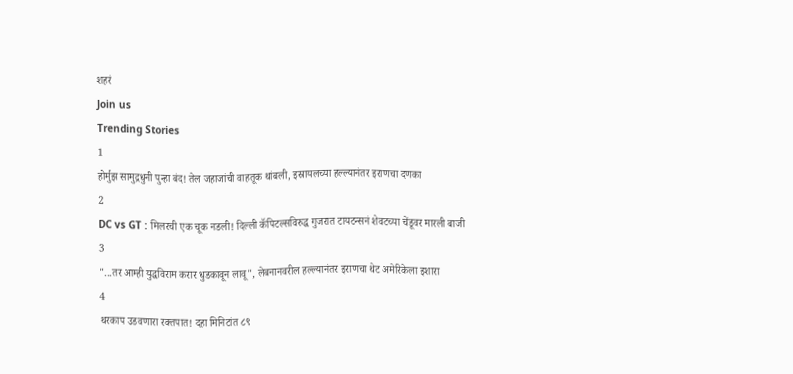शहरं
Join us
Trending Stories
1
होर्मुझ सामुद्रधुनी पुन्हा बंद! तेल जहाजांची वाहतूक थांबली, इस्रायलच्या हल्ल्यानंतर इराणचा दणका
2
DC vs GT : मिलरची एक चूक नडली! दिल्ली कॅपिटल्सविरुद्ध गुजरात टायटन्सनं शेवटच्या चेंडूवर मारली बाजी
3
"...तर आम्ही युद्धविराम करार धुडकावून लावू", लेबनानवरील हल्ल्यानंतर इराणचा थेट अमेरिकेला इशारा
4
थरकाप उडवणारा रक्तपात! दहा मिनिटांत ८९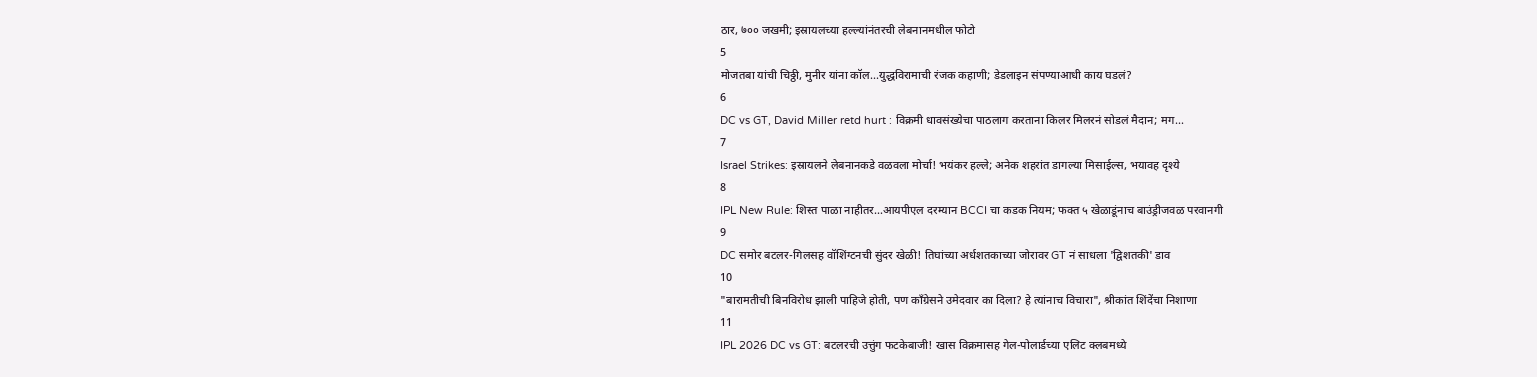ठार, ७०० जखमी; इस्रायलच्या हल्ल्यांनंतरची लेबनानमधील फोटो
5
मोजतबा यांची चिठ्ठी, मुनीर यांना कॉल...युद्धविरामाची रंजक कहाणी; डेडलाइन संपण्याआधी काय घडलं?
6
DC vs GT, David Miller retd hurt : विक्रमी धावसंख्येचा पाठलाग करताना किलर मिलरनं सोडलं मैदान; मग...
7
Israel Strikes: इस्रायलने लेबनानकडे वळवला मोर्चा! भयंकर हल्ले; अनेक शहरांत डागल्या मिसाईल्स, भयावह दृश्ये
8
IPL New Rule: शिस्त पाळा नाहीतर…आयपीएल दरम्यान BCCI चा कडक नियम; फक्त ५ खेळाडूंनाच बाउंड्रीजवळ परवानगी
9
DC समोर बटलर-गिलसह वॉशिंग्टनची सुंदर खेळी! तिघांच्या अर्धशतकाच्या जोरावर GT नं साधला 'द्विशतकी' डाव
10
"बारामतीची बिनविरोध झाली पाहिजे होती, पण काँग्रेसने उमेदवार का दिला? हे त्यांनाच विचारा", श्रीकांत शिंदेंचा निशाणा
11
IPL 2026 DC vs GT: बटलरची उत्तुंग फटकेबाजी! खास विक्रमासह गेल-पोलार्डच्या एलिट क्लबमध्ये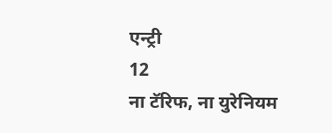एन्ट्री
12
ना टॅरिफ, ना युरेनियम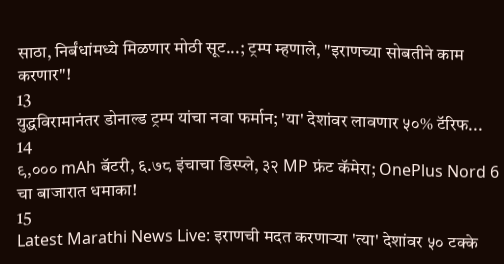साठा, निर्बंधांमध्ये मिळणार मोठी सूट...; ट्रम्प म्हणाले, "इराणच्या सोबतीने काम करणार"!
13
युद्धविरामानंतर डोनाल्ड ट्रम्प यांचा नवा फर्मान; 'या' देशांवर लावणार ५०% टॅरिफ...
14
९,००० mAh बॅटरी, ६.७८ इंचाचा डिस्प्ले, ३२ MP फ्रंट कॅमेरा; OnePlus Nord 6 चा बाजारात धमाका!
15
Latest Marathi News Live: इराणची मदत करणाऱ्या 'त्या' देशांवर ५० टक्के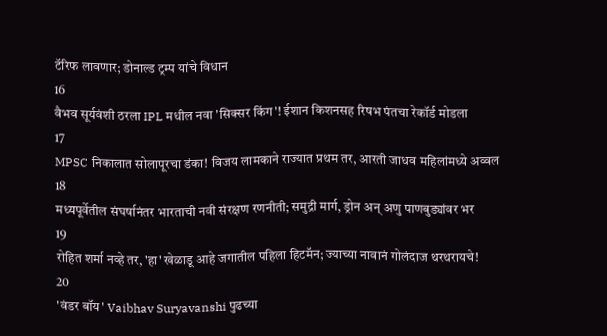टॅरिफ लावणार; डोनाल्ड ट्रम्प यांचे विधान
16
वैभव सूर्यवंशी ठरला IPL मधील नवा 'सिक्सर किंग'! ईशान किशनसह रिषभ पंतचा रेकॉर्ड मोडला
17
MPSC निकालात सोलापूरचा डंका! विजय लामकाने राज्यात प्रथम तर, आरती जाधव महिलांमध्ये अव्वल
18
मध्यपूर्वेतील संघर्षानंतर भारताची नवी संरक्षण रणनीती; समुद्री मार्ग, ड्रोन अन् अणु पाणबुड्यांवर भर
19
रोहित शर्मा नव्हे तर, 'हा' खेळाडू आहे जगातील पहिला हिटमॅन; ज्याच्या नावानं गोलंदाज थरथरायचे!
20
'वंडर बॉय' Vaibhav Suryavanshi पुढच्या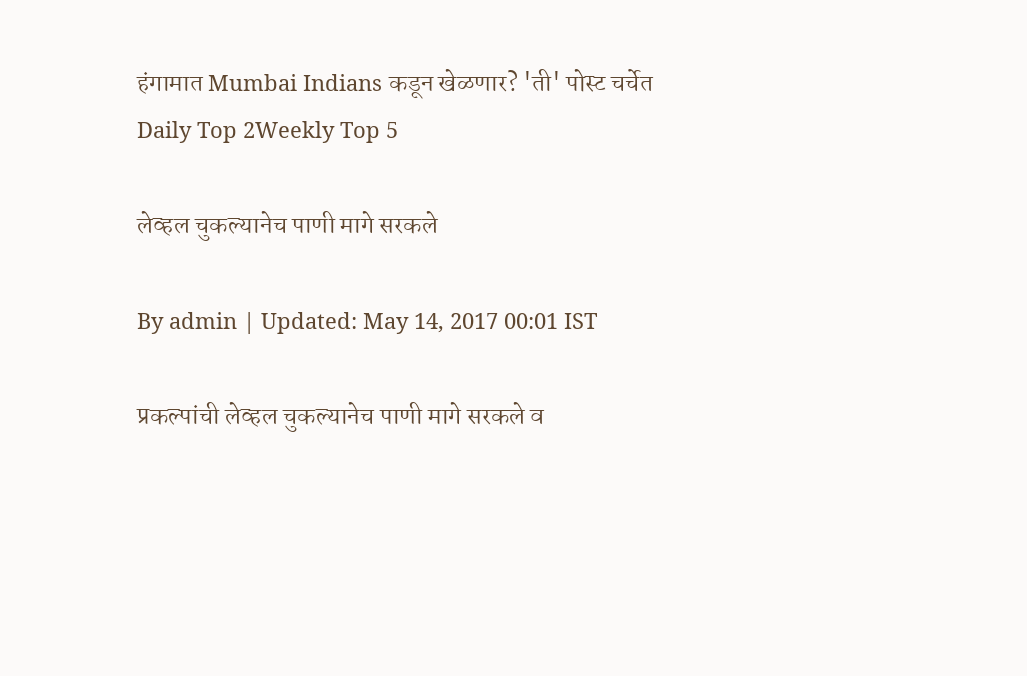हंगामात Mumbai Indians कडून खेळणार? 'ती' पोस्ट चर्चेत
Daily Top 2Weekly Top 5

लेव्हल चुकल्यानेच पाणी मागे सरकले

By admin | Updated: May 14, 2017 00:01 IST

प्रकल्पांची लेव्हल चुकल्यानेच पाणी मागे सरकले व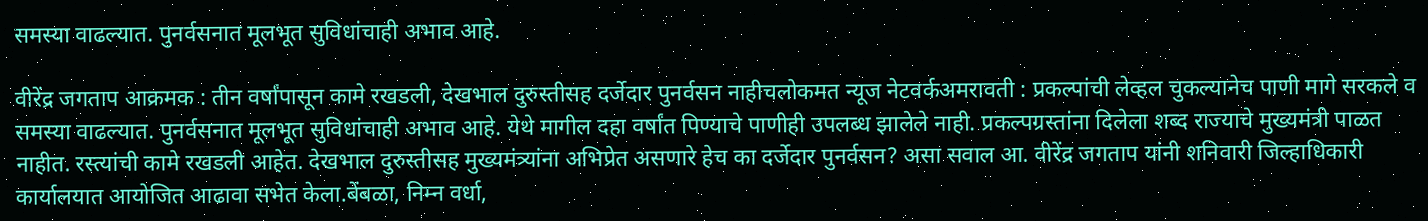समस्या वाढल्यात. पुनर्वसनात मूलभूत सुविधांचाही अभाव आहे.

वीरेंद्र जगताप आक्रमक : तीन वर्षांपासून कामे रखडली, देखभाल दुरुस्तीसह दर्जेदार पुनर्वसन नाहीचलोकमत न्यूज नेटवर्कअमरावती : प्रकल्पांची लेव्हल चुकल्यानेच पाणी मागे सरकले व समस्या वाढल्यात. पुनर्वसनात मूलभूत सुविधांचाही अभाव आहे. येथे मागील दहा वर्षांत पिण्याचे पाणीही उपलब्ध झालेले नाही. प्रकल्पग्रस्तांना दिलेला शब्द राज्याचे मुख्यमंत्री पाळत नाहीत. रस्त्यांची कामे रखडली आहेत. देखभाल दुरुस्तीसह मुख्यमंत्र्यांना अभिप्रेत असणारे हेच का दर्जेदार पुनर्वसन? असा सवाल आ. वीरेंद्र जगताप यांनी शनिवारी जिल्हाधिकारी कार्यालयात आयोजित आढावा सभेत केला.बेंबळा, निम्न वर्धा,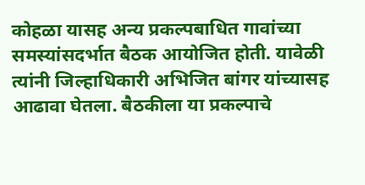कोहळा यासह अन्य प्रकल्पबाधित गावांच्या समस्यांसदर्भात बैठक आयोजित होती. यावेळी त्यांनी जिल्हाधिकारी अभिजित बांगर यांच्यासह आढावा घेतला. बैठकीला या प्रकल्पाचे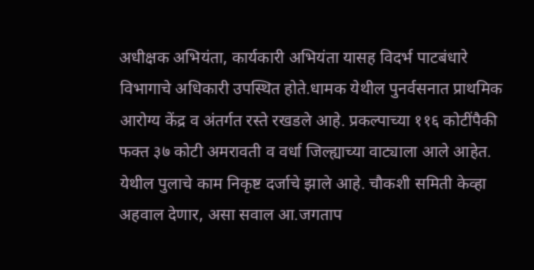अधीक्षक अभियंता, कार्यकारी अभियंता यासह विदर्भ पाटबंधारे विभागाचे अधिकारी उपस्थित होते.धामक येथील पुनर्वसनात प्राथमिक आरोग्य केंद्र व अंतर्गत रस्ते रखडले आहे. प्रकल्पाच्या ११६ कोटींपैकी फक्त ३७ कोटी अमरावती व वर्धा जिल्ह्याच्या वाट्याला आले आहेत. येथील पुलाचे काम निकृष्ट दर्जाचे झाले आहे. चौकशी समिती केव्हा अहवाल देणार, असा सवाल आ.जगताप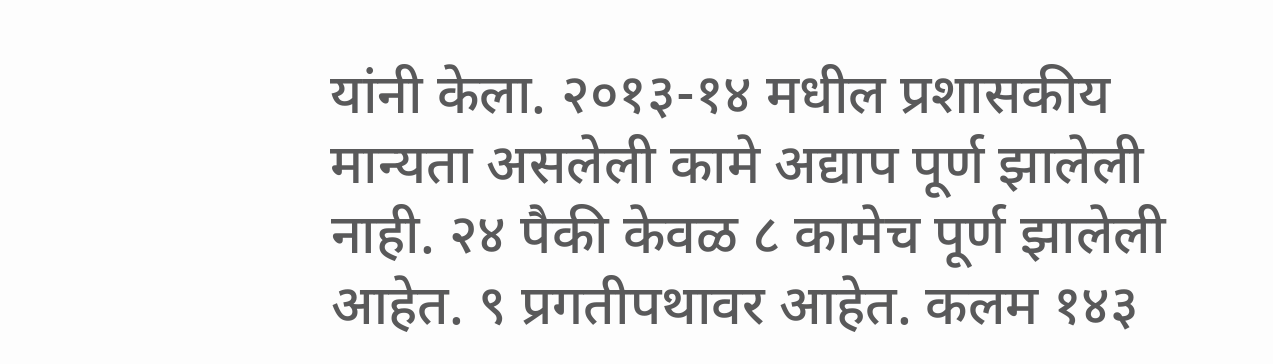यांनी केला. २०१३-१४ मधील प्रशासकीय मान्यता असलेली कामे अद्याप पूर्ण झालेली नाही. २४ पैकी केवळ ८ कामेच पूर्ण झालेली आहेत. ९ प्रगतीपथावर आहेत. कलम १४३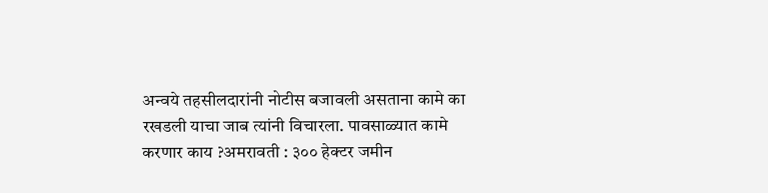अन्वये तहसीलदारांनी नोटीस बजावली असताना कामे का रखडली याचा जाब त्यांनी विचारला. पावसाळ्यात कामे करणार काय ?अमरावती : ३०० हेक्टर जमीन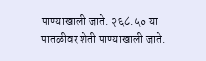पाण्याखाली जाते. २६८.५० या पातळीवर शेती पाण्याखाली जाते.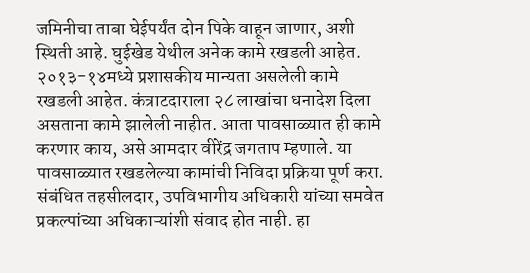जमिनीचा ताबा घेईपर्यंत दोन पिके वाहून जाणार, अशी स्थिती आहे. घुईखेड येथील अनेक कामे रखडली आहेत. २०१३-१४मध्ये प्रशासकीय मान्यता असलेली कामे रखडली आहेत. कंत्राटदाराला २८ लाखांचा धनादेश दिला असताना कामे झालेली नाहीत. आता पावसाळ्यात ही कामे करणार काय, असे आमदार वीरेंद्र जगताप म्हणाले. या पावसाळ्यात रखडलेल्या कामांची निविदा प्रक्रिया पूर्ण करा. संबंधित तहसीलदार, उपविभागीय अधिकारी यांच्या समवेत प्रकल्पांच्या अधिकाऱ्यांशी संवाद होत नाही. हा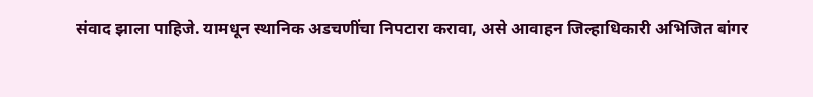संवाद झाला पाहिजे. यामधून स्थानिक अडचणींचा निपटारा करावा, असे आवाहन जिल्हाधिकारी अभिजित बांगर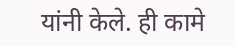यांनी केले. ही कामे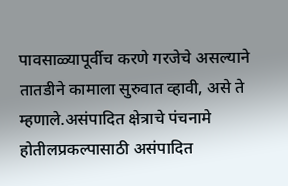पावसाळ्यापूर्वीच करणे गरजेचे असल्याने तातडीने कामाला सुरुवात व्हावी, असे ते म्हणाले.असंपादित क्षेत्राचे पंचनामे होतीलप्रकल्पासाठी असंपादित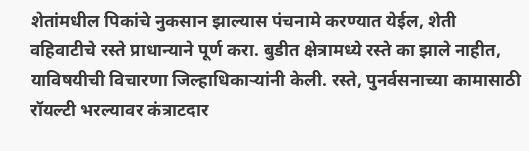शेतांमधील पिकांचे नुकसान झाल्यास पंचनामे करण्यात येईल, शेती वहिवाटीचे रस्ते प्राधान्याने पूर्ण करा. बुडीत क्षेत्रामध्ये रस्ते का झाले नाहीत, याविषयीची विचारणा जिल्हाधिकाऱ्यांनी केली. रस्ते, पुनर्वसनाच्या कामासाठी रॉयल्टी भरल्यावर कंत्राटदार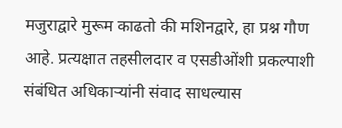मजुराद्वारे मुरूम काढतो की मशिनद्वारे, हा प्रश्न गौण आहे. प्रत्यक्षात तहसीलदार व एसडीओंशी प्रकल्पाशी संबंधित अधिकाऱ्यांनी संवाद साधल्यास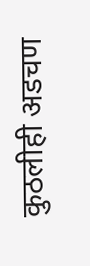कुठलीही अडचण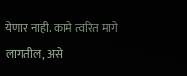येणार नाही. कामे त्वरित मागे लागतील, असे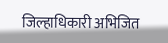जिल्हाधिकारी अभिजित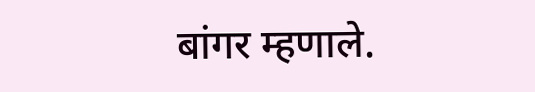बांगर म्हणाले.